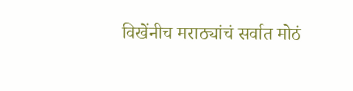विखेंनीच मराठ्यांचं सर्वात मोठं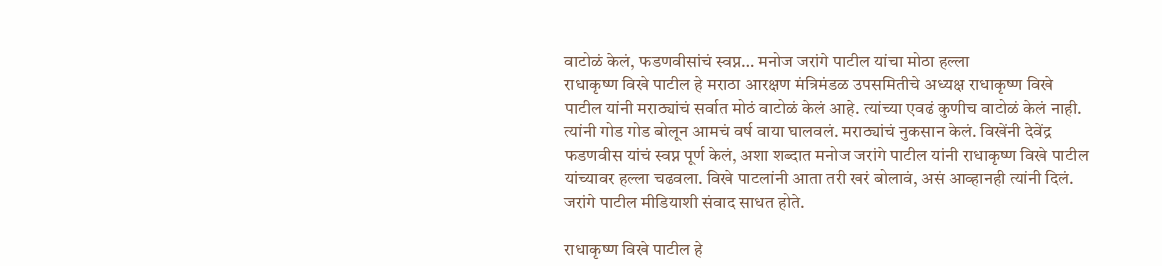वाटोळं केलं, फडणवीसांचं स्वप्न… मनोज जरांगे पाटील यांचा मोठा हल्ला
राधाकृष्ण विखे पाटील हे मराठा आरक्षण मंत्रिमंडळ उपसमितीचे अध्यक्ष राधाकृष्ण विखे पाटील यांनी मराठ्यांचं सर्वात मोठं वाटोळं केलं आहे. त्यांच्या एवढं कुणीच वाटोळं केलं नाही. त्यांनी गोड गोड बोलून आमचं वर्ष वाया घालवलं. मराठ्यांचं नुकसान केलं. विखेंनी देवेंद्र फडणवीस यांचं स्वप्न पूर्ण केलं, अशा शब्दात मनोज जरांगे पाटील यांनी राधाकृष्ण विखे पाटील यांच्यावर हल्ला चढवला. विखे पाटलांनी आता तरी खरं बोलावं, असं आव्हानही त्यांनी दिलं. जरांगे पाटील मीडियाशी संवाद साधत होते.

राधाकृष्ण विखे पाटील हे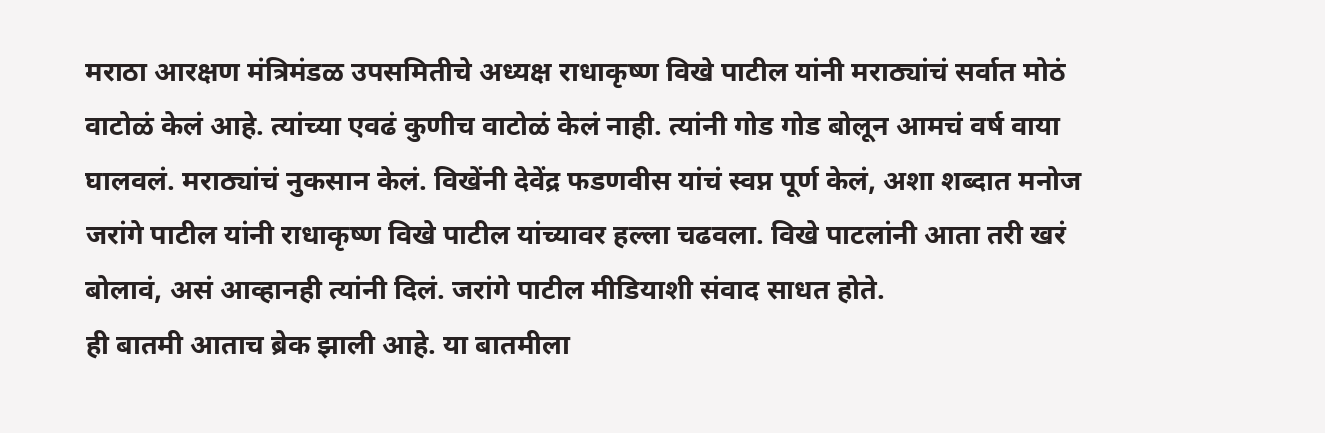मराठा आरक्षण मंत्रिमंडळ उपसमितीचे अध्यक्ष राधाकृष्ण विखे पाटील यांनी मराठ्यांचं सर्वात मोठं वाटोळं केलं आहे. त्यांच्या एवढं कुणीच वाटोळं केलं नाही. त्यांनी गोड गोड बोलून आमचं वर्ष वाया घालवलं. मराठ्यांचं नुकसान केलं. विखेंनी देवेंद्र फडणवीस यांचं स्वप्न पूर्ण केलं, अशा शब्दात मनोज जरांगे पाटील यांनी राधाकृष्ण विखे पाटील यांच्यावर हल्ला चढवला. विखे पाटलांनी आता तरी खरं बोलावं, असं आव्हानही त्यांनी दिलं. जरांगे पाटील मीडियाशी संवाद साधत होते.
ही बातमी आताच ब्रेक झाली आहे. या बातमीला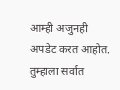आम्ही अजुनही अपडेट करत आहोत. तुम्हाला सर्वात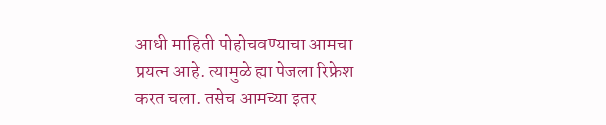आधी माहिती पोहोचवण्याचा आमचा प्रयत्न आहे. त्यामुळे ह्या पेजला रिफ्रेश करत चला. तसेच आमच्या इतर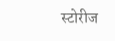स्टोरीज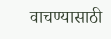वाचण्यासाठी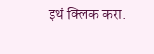इथं क्लिक करा.